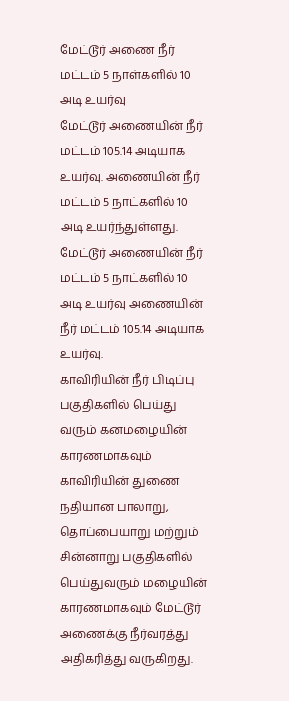மேட்டூர் அணை நீர் மட்டம் 5 நாள்களில் 10 அடி உயர்வு
மேட்டூர் அணையின் நீர் மட்டம் 105.14 அடியாக உயர்வு. அணையின் நீர் மட்டம் 5 நாட்களில் 10 அடி உயர்ந்துள்ளது.
மேட்டூர் அணையின் நீர் மட்டம் 5 நாட்களில் 10 அடி உயர்வு அணையின் நீர் மட்டம் 105.14 அடியாக உயர்வு.
காவிரியின் நீர் பிடிப்பு பகுதிகளில் பெய்து வரும் கனமழையின் காரணமாகவும் காவிரியின் துணை நதியான பாலாறு, தொப்பையாறு மற்றும் சின்னாறு பகுதிகளில் பெய்துவரும் மழையின் காரணமாகவும் மேட்டூர் அணைக்கு நீர்வரத்து அதிகரித்து வருகிறது.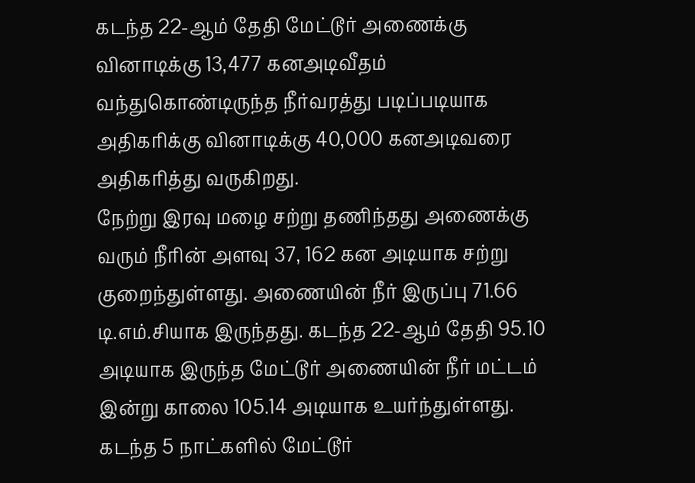கடந்த 22-ஆம் தேதி மேட்டூர் அணைக்கு வினாடிக்கு 13,477 கனஅடிவீதம் வந்துகொண்டிருந்த நீர்வரத்து படிப்படியாக அதிகரிக்கு வினாடிக்கு 40,000 கனஅடிவரை அதிகரித்து வருகிறது.
நேற்று இரவு மழை சற்று தணிந்தது அணைக்கு வரும் நீரின் அளவு 37, 162 கன அடியாக சற்று குறைந்துள்ளது. அணையின் நீர் இருப்பு 71.66 டி.எம்.சியாக இருந்தது. கடந்த 22-ஆம் தேதி 95.10 அடியாக இருந்த மேட்டூர் அணையின் நீர் மட்டம் இன்று காலை 105.14 அடியாக உயர்ந்துள்ளது. கடந்த 5 நாட்களில் மேட்டூர்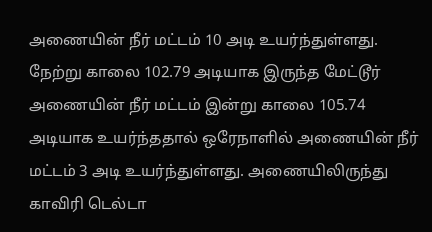அணையின் நீர் மட்டம் 10 அடி உயர்ந்துள்ளது.
நேற்று காலை 102.79 அடியாக இருந்த மேட்டூர் அணையின் நீர் மட்டம் இன்று காலை 105.74 அடியாக உயர்ந்ததால் ஒரேநாளில் அணையின் நீர் மட்டம் 3 அடி உயர்ந்துள்ளது. அணையிலிருந்து காவிரி டெல்டா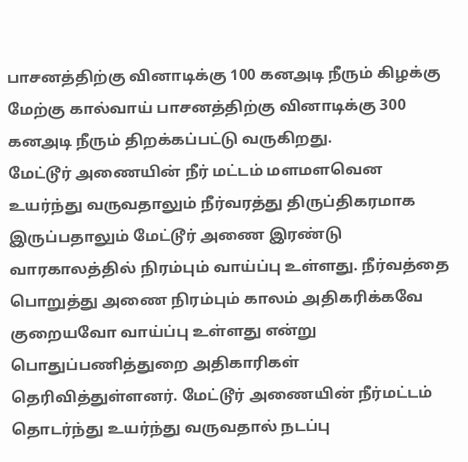பாசனத்திற்கு வினாடிக்கு 100 கனஅடி நீரும் கிழக்கு மேற்கு கால்வாய் பாசனத்திற்கு வினாடிக்கு 300 கனஅடி நீரும் திறக்கப்பட்டு வருகிறது.
மேட்டூர் அணையின் நீர் மட்டம் மளமளவென உயர்ந்து வருவதாலும் நீர்வரத்து திருப்திகரமாக இருப்பதாலும் மேட்டூர் அணை இரண்டு வாரகாலத்தில் நிரம்பும் வாய்ப்பு உள்ளது. நீர்வத்தை பொறுத்து அணை நிரம்பும் காலம் அதிகரிக்கவே குறையவோ வாய்ப்பு உள்ளது என்று பொதுப்பணித்துறை அதிகாரிகள் தெரிவித்துள்ளனர். மேட்டூர் அணையின் நீர்மட்டம் தொடர்ந்து உயர்ந்து வருவதால் நடப்பு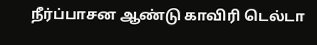நீர்ப்பாசன ஆண்டு காவிரி டெல்டா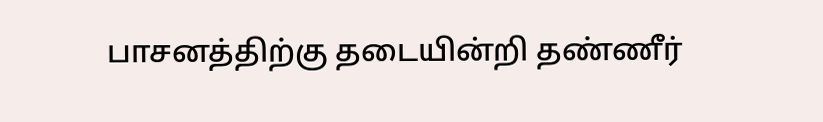பாசனத்திற்கு தடையின்றி தண்ணீர்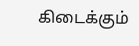கிடைக்கும்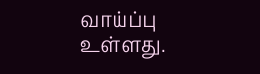வாய்ப்பு உள்ளது.